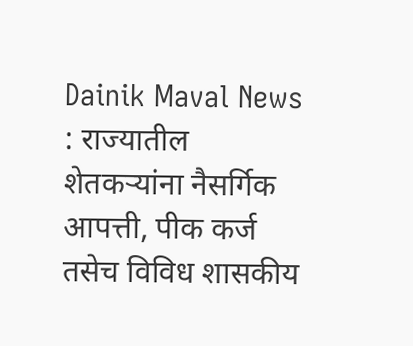Dainik Maval News : राज्यातील शेतकऱ्यांना नैसर्गिक आपत्ती, पीक कर्ज तसेच विविध शासकीय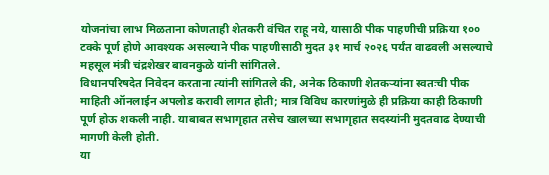योजनांचा लाभ मिळताना कोणताही शेतकरी वंचित राहू नये, यासाठी पीक पाहणीची प्रक्रिया १०० टक्के पूर्ण होणे आवश्यक असल्याने पीक पाहणीसाठी मुदत ३१ मार्च २०२६ पर्यंत वाढवली असल्याचे महसूल मंत्री चंद्रशेखर बावनकुळे यांनी सांगितले.
विधानपरिषदेत निवेदन करताना त्यांनी सांगितले की, अनेक ठिकाणी शेतकऱ्यांना स्वतःची पीक माहिती ऑनलाईन अपलोड करावी लागत होती; मात्र विविध कारणांमुळे ही प्रक्रिया काही ठिकाणी पूर्ण होऊ शकली नाही. याबाबत सभागृहात तसेच खालच्या सभागृहात सदस्यांनी मुदतवाढ देण्याची मागणी केली होती.
या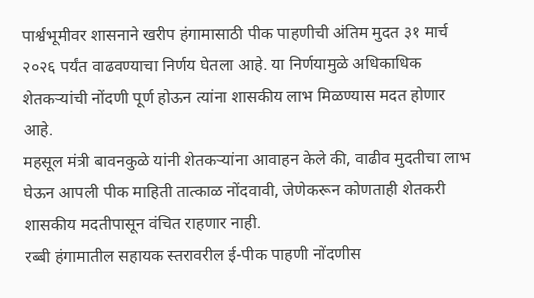पार्श्वभूमीवर शासनाने खरीप हंगामासाठी पीक पाहणीची अंतिम मुदत ३१ मार्च २०२६ पर्यंत वाढवण्याचा निर्णय घेतला आहे. या निर्णयामुळे अधिकाधिक शेतकऱ्यांची नोंदणी पूर्ण होऊन त्यांना शासकीय लाभ मिळण्यास मदत होणार आहे.
महसूल मंत्री बावनकुळे यांनी शेतकऱ्यांना आवाहन केले की, वाढीव मुदतीचा लाभ घेऊन आपली पीक माहिती तात्काळ नोंदवावी, जेणेकरून कोणताही शेतकरी शासकीय मदतीपासून वंचित राहणार नाही.
रब्बी हंगामातील सहायक स्तरावरील ई-पीक पाहणी नोंदणीस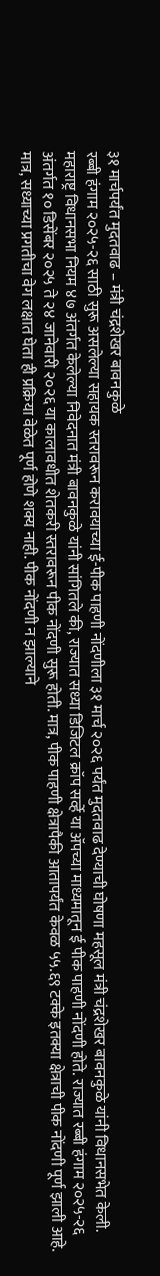३१ मार्चपर्यंत मुदतवाढ – मंत्री चंद्रशेखर बावनकुळे
रब्बी हंगाम २०२५-२६ साठी सुरू असलेल्या सहायक स्तरावरून करावयाच्या ई-पीक पाहणी नोंदणीला ३१ मार्च २०२६ पर्यंत मुदतवाढ देण्याची घोषणा महसूल मंत्री चंद्रशेखर बावनकुळे यांनी विधानसभेत केली.
महाराष्ट्र विधानसभा नियम ४७ अंतर्गत केलेल्या निवेदनात मंत्री बावनकुळे यांनी सांगितले की, राज्यात सध्या डिजिटल क्रॉप सर्व्हे या ॲपच्या माध्यमातून ई पीक पाहणी नोंदणी होते. राज्यात रब्बी हंगाम २०२५-२६ अंतर्गत १० डिसेंबर २०२५ ते २४ जानेवारी २०२६ या कालावधीत शेतकरी स्तरावरून पीक नोंदणी सुरू होती. मात्र, पीक पाहणी क्षेत्रापैकी आतापर्यंत केवळ ५५.६९ टक्के इतक्या क्षेत्राची पीक नोंदणी पूर्ण झाली आहे. मात्र, सध्याच्या प्रगतीचा वेग लक्षात घेता ही प्रक्रिया वेळेत पूर्ण होणे शक्य नाही. पीक नोंदणी न झाल्याने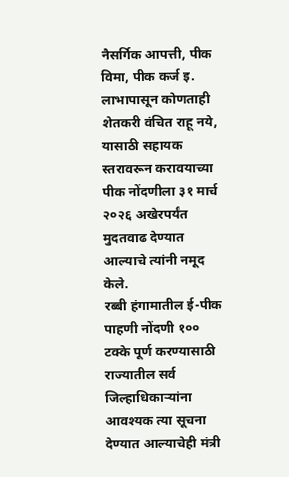नैसर्गिक आपत्ती, पीक विमा, पीक कर्ज इ. लाभापासून कोणताही शेतकरी वंचित राहू नये, यासाठी सहायक स्तरावरून करावयाच्या पीक नोंदणीला ३१ मार्च २०२६ अखेरपर्यंत मुदतवाढ देण्यात आल्याचे त्यांनी नमूद केले.
रब्बी हंगामातील ई-पीक पाहणी नोंदणी १०० टक्के पूर्ण करण्यासाठी राज्यातील सर्व जिल्हाधिकाऱ्यांना आवश्यक त्या सूचना देण्यात आल्याचेही मंत्री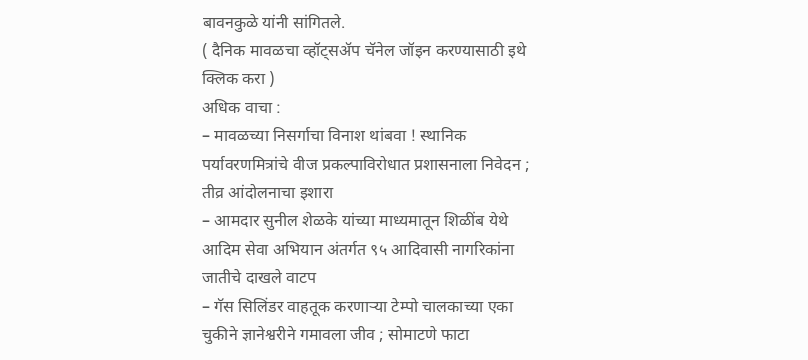बावनकुळे यांनी सांगितले.
( दैनिक मावळचा व्हॉट्सॲप चॅनेल जॉइन करण्यासाठी इथे क्लिक करा )
अधिक वाचा :
– मावळच्या निसर्गाचा विनाश थांबवा ! स्थानिक पर्यावरणमित्रांचे वीज प्रकल्पाविरोधात प्रशासनाला निवेदन ; तीव्र आंदोलनाचा इशारा
– आमदार सुनील शेळके यांच्या माध्यमातून शिळींब येथे आदिम सेवा अभियान अंतर्गत ९५ आदिवासी नागरिकांना जातीचे दाखले वाटप
– गॅस सिलिंडर वाहतूक करणाऱ्या टेम्पो चालकाच्या एका चुकीने ज्ञानेश्वरीने गमावला जीव ; सोमाटणे फाटा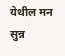येथील मन सुन्न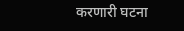करणारी घटना